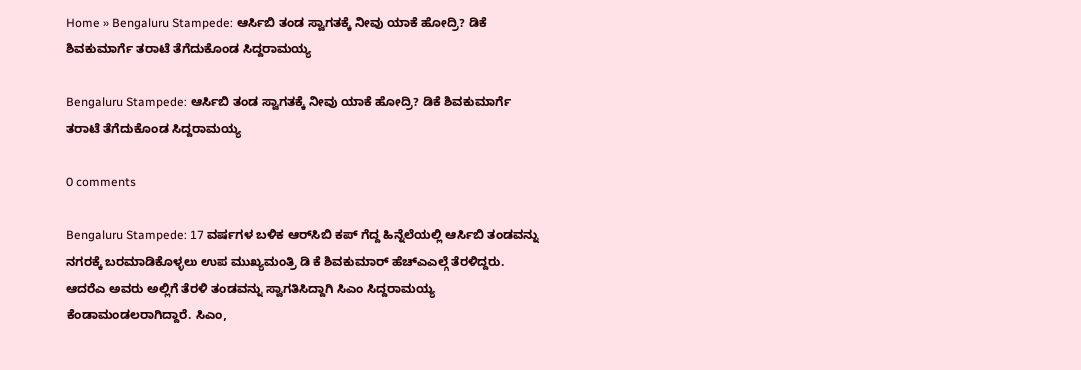Home » Bengaluru Stampede: ಆರ್ಸಿಬಿ ತಂಡ ಸ್ವಾಗತಕ್ಕೆ ನೀವು ಯಾಕೆ ಹೋದ್ರಿ? ಡಿಕೆ ಶಿವಕುಮಾರ್ಗೆ ತರಾಟೆ ತೆಗೆದುಕೊಂಡ ಸಿದ್ದರಾಮಯ್ಯ

Bengaluru Stampede: ಆರ್ಸಿಬಿ ತಂಡ ಸ್ವಾಗತಕ್ಕೆ ನೀವು ಯಾಕೆ ಹೋದ್ರಿ? ಡಿಕೆ ಶಿವಕುಮಾರ್ಗೆ ತರಾಟೆ ತೆಗೆದುಕೊಂಡ ಸಿದ್ದರಾಮಯ್ಯ

0 comments

Bengaluru Stampede: 17 ವರ್ಷಗಳ ಬಳಿಕ ಆರ್‌ಸಿಬಿ ಕಪ್ ಗೆದ್ದ ಹಿನ್ನೆಲೆಯಲ್ಲಿ ಆರ್ಸಿಬಿ ತಂಡವನ್ನು ನಗರಕ್ಕೆ ಬರಮಾಡಿಕೊಳ್ಳಲು ಉಪ ಮುಖ್ಯಮಂತ್ರಿ ಡಿ ಕೆ ಶಿವಕುಮಾರ್ ಹೆಚ್ಎಎಲ್ಗೆ ತೆರಳಿದ್ದರು. ಆದರೆಎ ಅವರು ಅಲ್ಲಿಗೆ ತೆರಳಿ ತಂಡವನ್ನು ಸ್ವಾಗತಿಸಿದ್ದಾಗಿ ಸಿಎಂ ಸಿದ್ದರಾಮಯ್ಯ ಕೆಂಡಾಮಂಡಲರಾಗಿದ್ದಾರೆ. ಸಿಎಂ,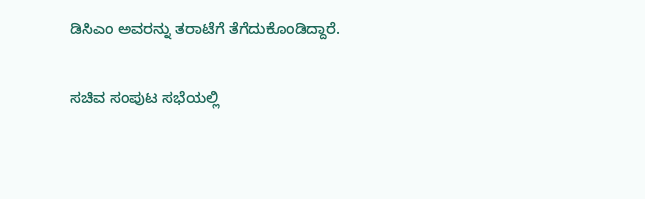ಡಿಸಿಎಂ ಅವರನ್ನು ತರಾಟೆಗೆ ತೆಗೆದುಕೊಂಡಿದ್ದಾರೆ.

ಸಚಿವ ಸಂಪುಟ ಸಭೆಯಲ್ಲಿ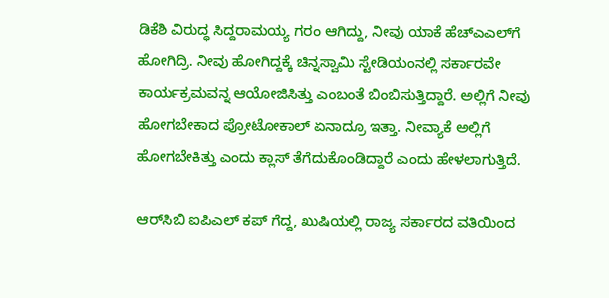ಡಿಕೆಶಿ ವಿರುದ್ಧ ಸಿದ್ದರಾಮಯ್ಯ ಗರಂ ಆಗಿದ್ದು, ನೀವು ಯಾಕೆ ಹೆಚ್‌ಎಎಲ್‌ಗೆ ಹೋಗಿದ್ರಿ. ನೀವು ಹೋಗಿದ್ದಕ್ಕೆ ಚಿನ್ನಸ್ವಾಮಿ ಸ್ಟೇಡಿಯಂನಲ್ಲಿ ಸರ್ಕಾರವೇ ಕಾರ್ಯಕ್ರಮವನ್ನ ಆಯೋಜಿಸಿತ್ತು ಎಂಬಂತೆ ಬಿಂಬಿಸುತ್ತಿದ್ದಾರೆ. ಅಲ್ಲಿಗೆ ನೀವು ಹೋಗಬೇಕಾದ ಪ್ರೋಟೋಕಾಲ್ ಏನಾದ್ರೂ ಇತ್ತಾ. ನೀವ್ಯಾಕೆ ಅಲ್ಲಿಗೆ ಹೋಗಬೇಕಿತ್ತು ಎಂದು ಕ್ಲಾಸ್ ತೆಗೆದುಕೊಂಡಿದ್ದಾರೆ ಎಂದು ಹೇಳಲಾಗುತ್ತಿದೆ.

ಆರ್‌ಸಿಬಿ ಐಪಿಎಲ್ ಕಪ್ ಗೆದ್ದ, ಖುಷಿಯಲ್ಲಿ ರಾಜ್ಯ ಸರ್ಕಾರದ ವತಿಯಿಂದ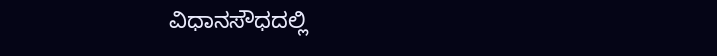ವಿಧಾನಸೌಧದಲ್ಲಿ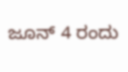ಜೂನ್ 4 ರಂದು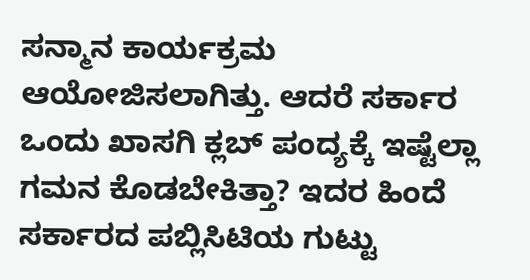ಸನ್ಮಾನ ಕಾರ್ಯಕ್ರಮ ಆಯೋಜಿಸಲಾಗಿತ್ತು. ಆದರೆ ಸರ್ಕಾರ ಒಂದು ಖಾಸಗಿ ಕ್ಲಬ್ ಪಂದ್ಯಕ್ಕೆ ಇಷ್ಟೆಲ್ಲಾ ಗಮನ ಕೊಡಬೇಕಿತ್ತಾ? ಇದರ ಹಿಂದೆ ಸರ್ಕಾರದ ಪಬ್ಲಿಸಿಟಿಯ ಗುಟ್ಟು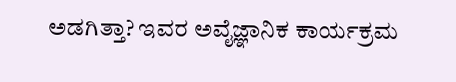ಅಡಗಿತ್ತಾ? ಇವರ ಅವೈಜ್ಞಾನಿಕ ಕಾರ್ಯಕ್ರಮ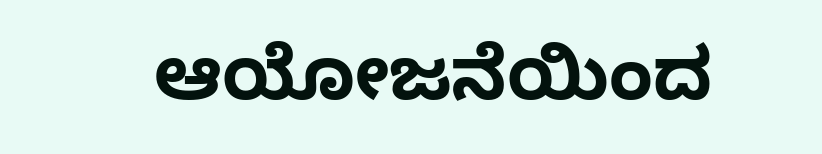ಆಯೋಜನೆಯಿಂದ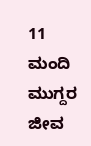11 ಮಂದಿ ಮುಗ್ದರ ಜೀವ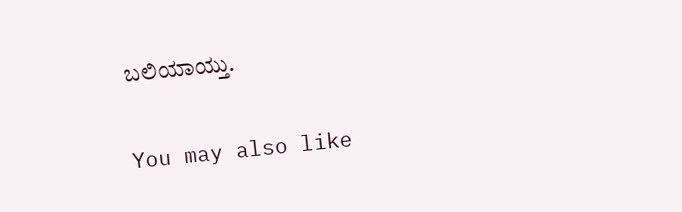ಬಲಿಯಾಯ್ತು.

You may also like